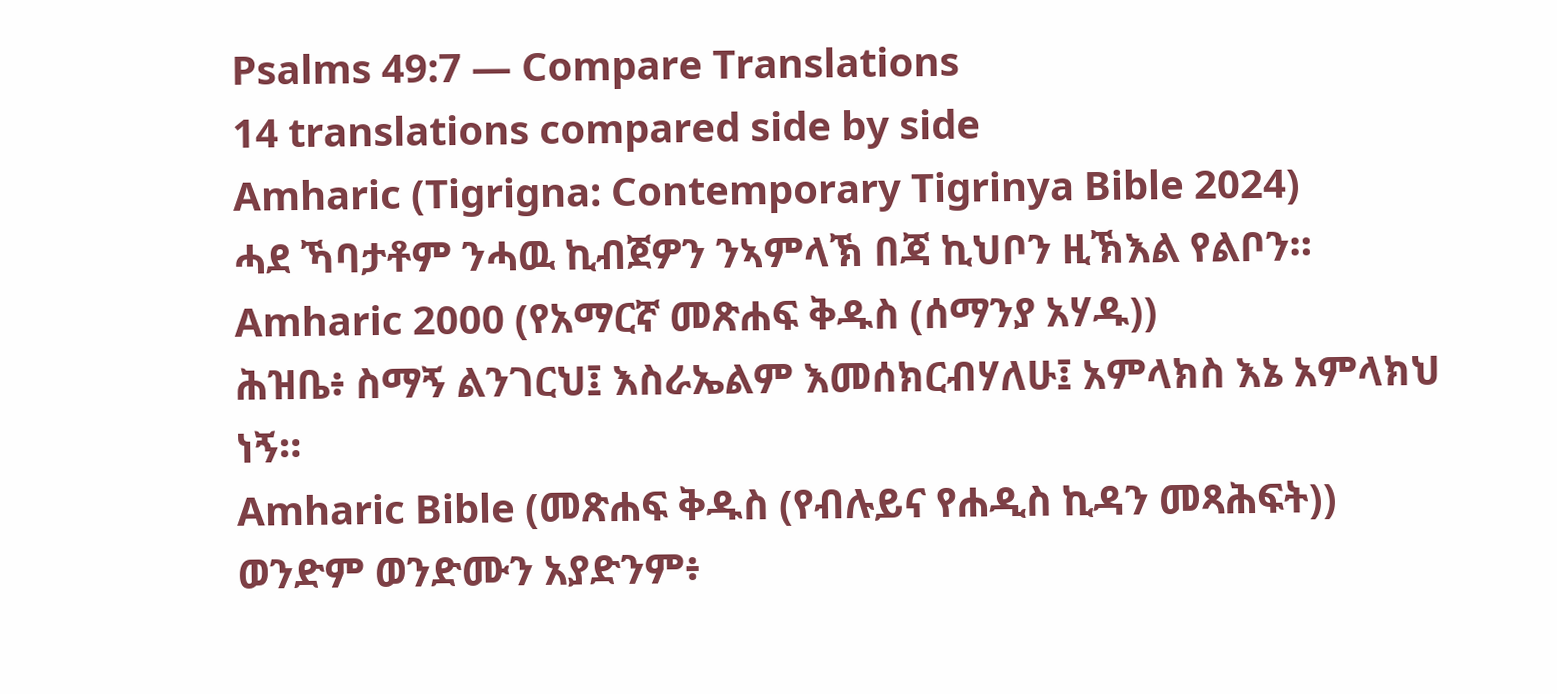Psalms 49:7 — Compare Translations
14 translations compared side by side
Amharic (Tigrigna: Contemporary Tigrinya Bible 2024)
ሓደ ኻባታቶም ንሓዉ ኪብጀዎን ንኣምላኽ በጃ ኪህቦን ዚኽእል የልቦን።
Amharic 2000 (የአማርኛ መጽሐፍ ቅዱስ (ሰማንያ አሃዱ))
ሕዝቤ፥ ስማኝ ልንገርህ፤ እስራኤልም እመሰክርብሃለሁ፤ አምላክስ እኔ አምላክህ ነኝ።
Amharic Bible (መጽሐፍ ቅዱስ (የብሉይና የሐዲስ ኪዳን መጻሕፍት))
ወንድም ወንድሙን አያድንም፥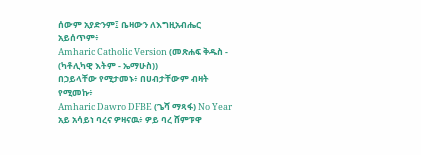ሰውም አያድንም፤ ቤዛውን ለእግዚአብሔር አይሰጥም፥
Amharic Catholic Version (መጽሐፍ ቅዱስ - (ካቶሊካዊ እትም - ኤማሁስ))
በኃይላቸው የሚታመኑ፥ በሀብታቸውም ብዛት የሚመኩ፥
Amharic Dawro DFBE (ጌሻ ማጻፋ) No Year
አይ አሳይነ ባረና ዎዛናዉ፥ ዎይ ባረ ሸምፑዋ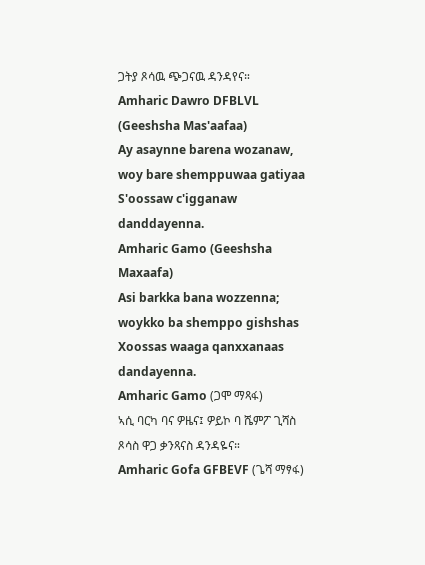ጋትያ ጾሳዉ ጭጋናዉ ዳንዳየና።
Amharic Dawro DFBLVL (Geeshsha Mas'aafaa)
Ay asaynne barena wozanaw, woy bare shemppuwaa gatiyaa S'oossaw c'igganaw danddayenna.
Amharic Gamo (Geeshsha Maxaafa)
Asi barkka bana wozzenna; woykko ba shemppo gishshas Xoossas waaga qanxxanaas dandayenna.
Amharic Gamo (ጋሞ ማጻፋ)
ኣሲ ባርካ ባና ዎዜና፤ ዎይኮ ባ ሼምፖ ጊሻስ ጾሳስ ዋጋ ቃንጻናስ ዳንዳዬና።
Amharic Gofa GFBEVF (ጌሻ ማፃፋ)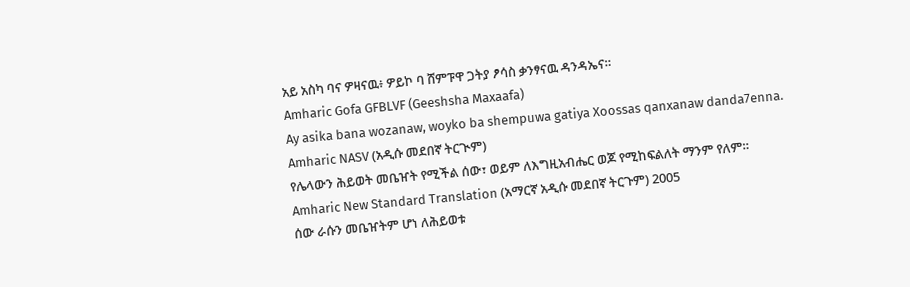አይ አስካ ባና ዎዛናዉ፥ ዎይኮ ባ ሸምፑዋ ጋትያ ፆሳስ ቃንፃናዉ ዳንዳኤና።
Amharic Gofa GFBLVF (Geeshsha Maxaafa)
Ay asika bana wozanaw, woyko ba shempuwa gatiya Xoossas qanxanaw danda7enna.
Amharic NASV (አዲሱ መደበኛ ትርጒም)
የሌላውን ሕይወት መቤዠት የሚችል ሰው፣ ወይም ለእግዚአብሔር ወጆ የሚከፍልለት ማንም የለም።
Amharic New Standard Translation (አማርኛ አዲሱ መደበኛ ትርጉም) 2005
ሰው ራሱን መቤዠትም ሆነ ለሕይወቱ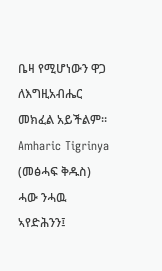ቤዛ የሚሆነውን ዋጋ ለእግዚአብሔር መክፈል አይችልም።
Amharic Tigrinya (መፅሓፍ ቅዱስ)
ሓው ንሓዉ ኣየድሕንን፤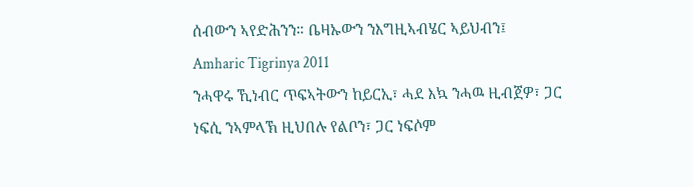ሰብውን ኣየድሕንን። ቤዛኡውን ንእግዚኣብሄር ኣይህብን፤
Amharic Tigrinya 2011
ንሓዋሩ ኺነብር ጥፍኣትውን ከይርኢ፣ ሓደ እኳ ንሓዉ ዚብጀዎ፣ ጋር ነፍሲ ንኣምላኽ ዚህበሉ የልቦን፣ ጋር ነፍሶም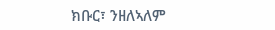ክቡር፣ ንዘለኣለም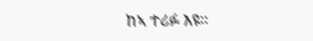ከኣ ተሪፉ እዩ።